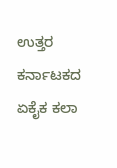ಉತ್ತರ ಕರ್ನಾಟಕದ ಏಕೈಕ ಕಲಾ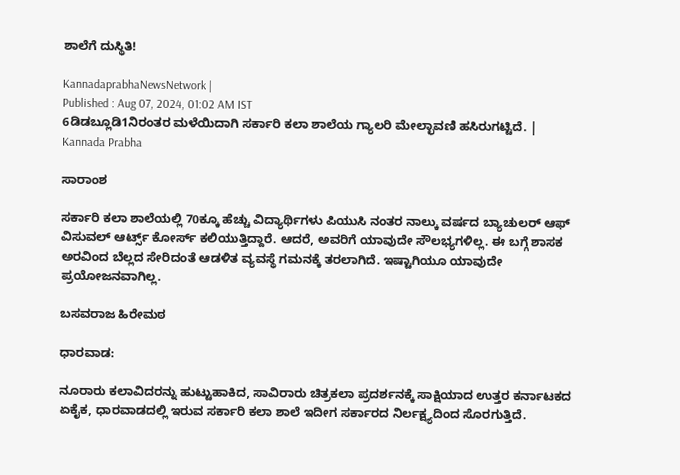ಶಾಲೆಗೆ ದುಸ್ಥಿತಿ!

KannadaprabhaNewsNetwork |
Published : Aug 07, 2024, 01:02 AM IST
6ಡಿಡಬ್ಲೂಡಿ1ನಿರಂತರ ಮಳೆಯಿದಾಗಿ ಸರ್ಕಾರಿ ಕಲಾ ಶಾಲೆಯ ಗ್ಯಾಲರಿ ಮೇಲ್ಛಾವಣಿ ಹಸಿರುಗಟ್ಟಿದೆ. | Kannada Prabha

ಸಾರಾಂಶ

ಸರ್ಕಾರಿ ಕಲಾ ಶಾಲೆಯಲ್ಲಿ 70ಕ್ಕೂ ಹೆಚ್ಚು ವಿದ್ಯಾರ್ಥಿಗಳು ಪಿಯುಸಿ ನಂತರ ನಾಲ್ಕು ವರ್ಷದ ಬ್ಯಾಚುಲರ್‌ ಆಫ್‌ ವಿಸುವಲ್‌ ಆರ್ಟ್ಸ್‌ ಕೋರ್ಸ್‌ ಕಲಿಯುತ್ತಿದ್ದಾರೆ. ಆದರೆ, ಅವರಿಗೆ ಯಾವುದೇ ಸೌಲಭ್ಯಗಳಿಲ್ಲ. ಈ ಬಗ್ಗೆ ಶಾಸಕ ಅರವಿಂದ ಬೆಲ್ಲದ ಸೇರಿದಂತೆ ಆಡಳಿತ ವ್ಯವಸ್ಥೆ ಗಮನಕ್ಕೆ ತರಲಾಗಿದೆ. ಇಷ್ಟಾಗಿಯೂ ಯಾವುದೇ ಪ್ರಯೋಜನವಾಗಿಲ್ಲ.

ಬಸವರಾಜ ಹಿರೇಮಠ

ಧಾರವಾಡ:

ನೂರಾರು ಕಲಾವಿದರನ್ನು ಹುಟ್ಟುಹಾಕಿದ, ಸಾವಿರಾರು ಚಿತ್ರಕಲಾ ಪ್ರದರ್ಶನಕ್ಕೆ ಸಾಕ್ಷಿಯಾದ ಉತ್ತರ ಕರ್ನಾಟಕದ ಏಕೈಕ, ಧಾರವಾಡದಲ್ಲಿ ಇರುವ ಸರ್ಕಾರಿ ಕಲಾ ಶಾಲೆ ಇದೀಗ ಸರ್ಕಾರದ ನಿರ್ಲಕ್ಷ್ಯದಿಂದ ಸೊರಗುತ್ತಿದೆ.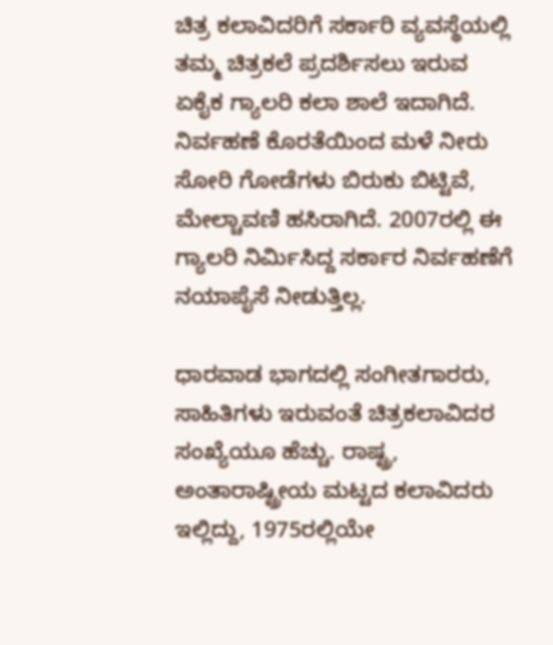ಚಿತ್ರ ಕಲಾವಿದರಿಗೆ ಸರ್ಕಾರಿ ವ್ಯವಸ್ಥೆಯಲ್ಲಿ ತಮ್ಮ ಚಿತ್ರಕಲೆ ಪ್ರದರ್ಶಿಸಲು ಇರುವ ಏಕೈಕ ಗ್ಯಾಲರಿ ಕಲಾ ಶಾಲೆ ಇದಾಗಿದೆ. ನಿರ್ವಹಣೆ ಕೊರತೆಯಿಂದ ಮಳೆ ನೀರು ಸೋರಿ ಗೋಡೆಗಳು ಬಿರುಕು ಬಿಟ್ಟಿವೆ, ಮೇಲ್ಚಾವಣಿ ಹಸಿರಾಗಿದೆ. 2007ರಲ್ಲಿ ಈ ಗ್ಯಾಲರಿ ನಿರ್ಮಿಸಿದ್ದ ಸರ್ಕಾರ ನಿರ್ವಹಣೆಗೆ ನಯಾಪೈಸೆ ನೀಡುತ್ತಿಲ್ಲ.

ಧಾರವಾಡ ಭಾಗದಲ್ಲಿ ಸಂಗೀತಗಾರರು, ಸಾಹಿತಿಗಳು ಇರುವಂತೆ ಚಿತ್ರಕಲಾವಿದರ ಸಂಖ್ಯೆಯೂ ಹೆಚ್ಚು. ರಾಷ್ಟ್ರ, ಅಂತಾರಾಷ್ಟ್ರೀಯ ಮಟ್ಟದ ಕಲಾವಿದರು ಇಲ್ಲಿದ್ದು, 1975ರಲ್ಲಿಯೇ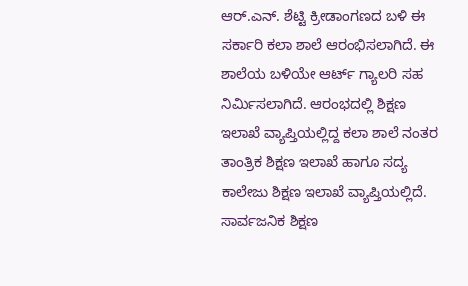ಆರ್‌.ಎನ್‌. ಶೆಟ್ಟಿ ಕ್ರೀಡಾಂಗಣದ ಬಳಿ ಈ ಸರ್ಕಾರಿ ಕಲಾ ಶಾಲೆ ಆರಂಭಿಸಲಾಗಿದೆ. ಈ ಶಾಲೆಯ ಬಳಿಯೇ ಆರ್ಟ್‌ ಗ್ಯಾಲರಿ ಸಹ ನಿರ್ಮಿಸಲಾಗಿದೆ. ಆರಂಭದಲ್ಲಿ ಶಿಕ್ಷಣ ಇಲಾಖೆ ವ್ಯಾಪ್ತಿಯಲ್ಲಿದ್ದ ಕಲಾ ಶಾಲೆ ನಂತರ ತಾಂತ್ರಿಕ ಶಿಕ್ಷಣ ಇಲಾಖೆ ಹಾಗೂ ಸದ್ಯ ಕಾಲೇಜು ಶಿಕ್ಷಣ ಇಲಾಖೆ ವ್ಯಾಪ್ತಿಯಲ್ಲಿದೆ. ಸಾರ್ವಜನಿಕ ಶಿಕ್ಷಣ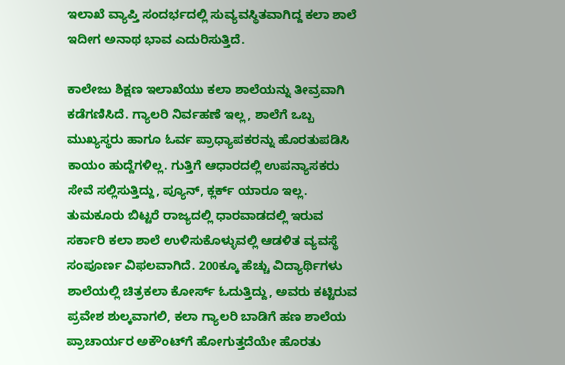ಇಲಾಖೆ ವ್ಯಾಪ್ತಿ ಸಂದರ್ಭದಲ್ಲಿ ಸುವ್ಯವಸ್ಥಿತವಾಗಿದ್ದ ಕಲಾ ಶಾಲೆ ಇದೀಗ ಅನಾಥ ಭಾವ ಎದುರಿಸುತ್ತಿದೆ.

ಕಾಲೇಜು ಶಿಕ್ಷಣ ಇಲಾಖೆಯು ಕಲಾ ಶಾಲೆಯನ್ನು ತೀವ್ರವಾಗಿ ಕಡೆಗಣಿಸಿದೆ. ಗ್ಯಾಲರಿ ನಿರ್ವಹಣೆ ಇಲ್ಲ, ಶಾಲೆಗೆ ಒಬ್ಬ ಮುಖ್ಯಸ್ಥರು ಹಾಗೂ ಓರ್ವ ಪ್ರಾಧ್ಯಾಪಕರನ್ನು ಹೊರತುಪಡಿಸಿ ಕಾಯಂ ಹುದ್ದೆಗಳಿಲ್ಲ. ಗುತ್ತಿಗೆ ಆಧಾರದಲ್ಲಿ ಉಪನ್ಯಾಸಕರು ಸೇವೆ ಸಲ್ಲಿಸುತ್ತಿದ್ದು, ಪ್ಯೂನ್‌, ಕ್ಲರ್ಕ್‌ ಯಾರೂ ಇಲ್ಲ. ತುಮಕೂರು ಬಿಟ್ಟರೆ ರಾಜ್ಯದಲ್ಲಿ ಧಾರವಾಡದಲ್ಲಿ ಇರುವ ಸರ್ಕಾರಿ ಕಲಾ ಶಾಲೆ ಉಳಿಸುಕೊಳ್ಳುವಲ್ಲಿ ಆಡಳಿತ ವ್ಯವಸ್ಥೆ ಸಂಪೂರ್ಣ ವಿಫಲವಾಗಿದೆ. 200ಕ್ಕೂ ಹೆಚ್ಚು ವಿದ್ಯಾರ್ಥಿಗಳು ಶಾಲೆಯಲ್ಲಿ ಚಿತ್ರಕಲಾ ಕೋರ್ಸ್‌ ಓದುತ್ತಿದ್ದು, ಅವರು ಕಟ್ಟಿರುವ ಪ್ರವೇಶ ಶುಲ್ಕವಾಗಲಿ, ಕಲಾ ಗ್ಯಾಲರಿ ಬಾಡಿಗೆ ಹಣ ಶಾಲೆಯ ಪ್ರಾಚಾರ್ಯರ ಅಕೌಂಟ್‌ಗೆ ಹೋಗುತ್ತದೆಯೇ ಹೊರತು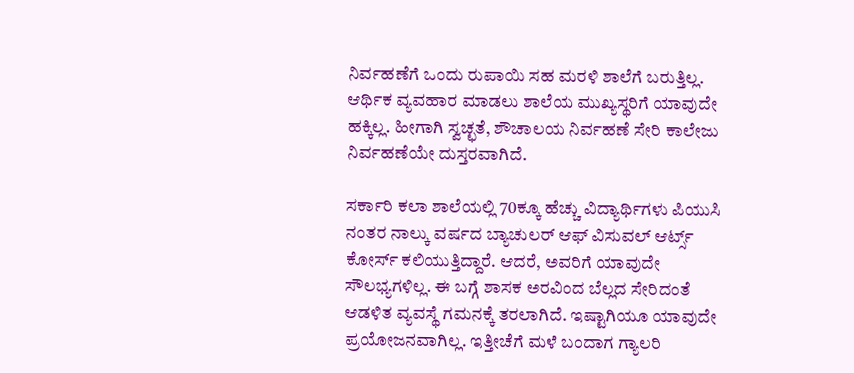ನಿರ್ವಹಣೆಗೆ ಒಂದು ರುಪಾಯಿ ಸಹ ಮರಳಿ ಶಾಲೆಗೆ ಬರುತ್ತಿಲ್ಲ. ಆರ್ಥಿಕ ವ್ಯವಹಾರ ಮಾಡಲು ಶಾಲೆಯ ಮುಖ್ಯಸ್ಥರಿಗೆ ಯಾವುದೇ ಹಕ್ಕಿಲ್ಲ. ಹೀಗಾಗಿ ಸ್ವಚ್ಛತೆ, ಶೌಚಾಲಯ ನಿರ್ವಹಣೆ ಸೇರಿ ಕಾಲೇಜು ನಿರ್ವಹಣೆಯೇ ದುಸ್ತರವಾಗಿದೆ.

ಸರ್ಕಾರಿ ಕಲಾ ಶಾಲೆಯಲ್ಲಿ 70ಕ್ಕೂ ಹೆಚ್ಚು ವಿದ್ಯಾರ್ಥಿಗಳು ಪಿಯುಸಿ ನಂತರ ನಾಲ್ಕು ವರ್ಷದ ಬ್ಯಾಚುಲರ್‌ ಆಫ್‌ ವಿಸುವಲ್‌ ಆರ್ಟ್ಸ್‌ ಕೋರ್ಸ್‌ ಕಲಿಯುತ್ತಿದ್ದಾರೆ. ಆದರೆ, ಅವರಿಗೆ ಯಾವುದೇ ಸೌಲಭ್ಯಗಳಿಲ್ಲ. ಈ ಬಗ್ಗೆ ಶಾಸಕ ಅರವಿಂದ ಬೆಲ್ಲದ ಸೇರಿದಂತೆ ಆಡಳಿತ ವ್ಯವಸ್ಥೆ ಗಮನಕ್ಕೆ ತರಲಾಗಿದೆ. ಇಷ್ಟಾಗಿಯೂ ಯಾವುದೇ ಪ್ರಯೋಜನವಾಗಿಲ್ಲ. ಇತ್ತೀಚೆಗೆ ಮಳೆ ಬಂದಾಗ ಗ್ಯಾಲರಿ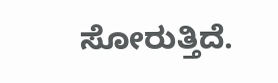ಸೋರುತ್ತಿದೆ.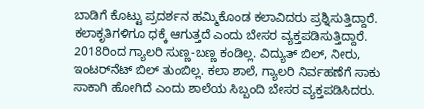ಬಾಡಿಗೆ ಕೊಟ್ಟು ಪ್ರದರ್ಶನ ಹಮ್ಮಿಕೊಂಡ ಕಲಾವಿದರು ಪ್ರಶ್ನಿಸುತ್ತಿದ್ದಾರೆ. ಕಲಾಕೃತಿಗಳಿಗೂ ಧಕ್ಕೆ ಆಗುತ್ತದೆ ಎಂದು ಬೇಸರ ವ್ಯಕ್ತಪಡಿಸುತ್ತಿದ್ದಾರೆ. 2018ರಿಂದ ಗ್ಯಾಲರಿ ಸುಣ್ಣ-ಬಣ್ಣ ಕಂಡಿಲ್ಲ. ವಿದ್ಯುತ್‌ ಬಿಲ್‌, ನೀರು, ಇಂಟರ್‌ನೆಟ್‌ ಬಿಲ್‌ ತುಂಬಿಲ್ಲ. ಕಲಾ ಶಾಲೆ, ಗ್ಯಾಲರಿ ನಿರ್ವಹಣೆಗೆ ಸಾಕು ಸಾಕಾಗಿ ಹೋಗಿದೆ ಎಂದು ಶಾಲೆಯ ಸಿಬ್ಬಂದಿ ಬೇಸರ ವ್ಯಕ್ತಪಡಿಸಿದರು.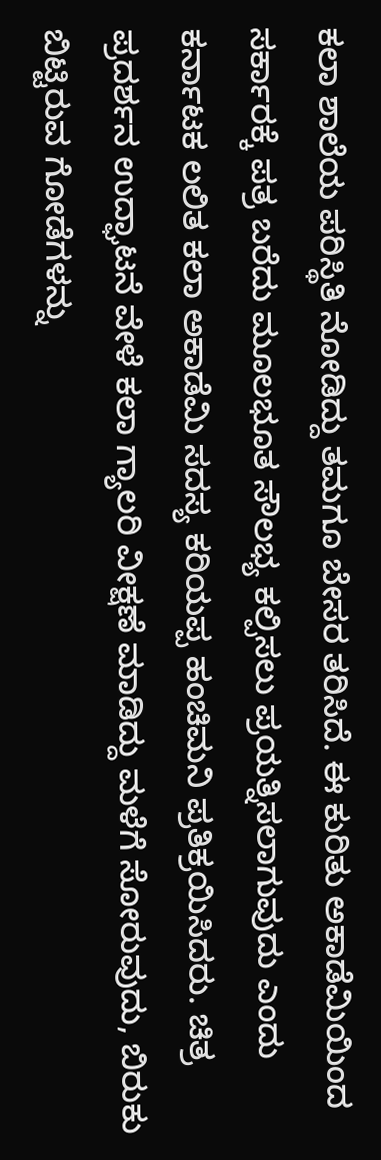ಕಲಾ ಶಾಲೆಯ ಪರಿಸ್ಥಿತಿ ನೋಡಿದ್ದು ತಮಗೂ ಬೇಸರ ತರಿಸಿದೆ. ಈ ಕುರಿತು ಅಕಾಡೆಮಿಯಿಂದ ಸರ್ಕಾರಕ್ಕೆ ಪತ್ರ ಬರೆದು ಮೂಲಭೂತ ಸೌಲಭ್ಯ ಕಲ್ಪಿಸಲು ಪ್ರಯತ್ನಿಸಲಾಗುವುದು ಎಂದು ಕರ್ನಾಟಕ ಲಲಿತ ಕಲಾ ಅಕಾಡೆಮಿ ಸದಸ್ಯ ಕರಿಯಪ್ಪ ಹಂಚಿಮನಿ ಪ್ರತಿಕ್ರಯಿಸಿದರು. ಚಿತ್ರ ಪ್ರದರ್ಶನ ಉದ್ಘಾಟನೆ ವೇಳೆ ಕಲಾ ಗ್ಯಾಲರಿ ವೀಕ್ಷಣೆ ಮಾಡಿದ್ದು ಮಳೆಗೆ ಸೋರುವುದು, ಬಿರುಕು ಬಿಟ್ಟಿರುವ ಗೋಡೆಗಳನ್ನು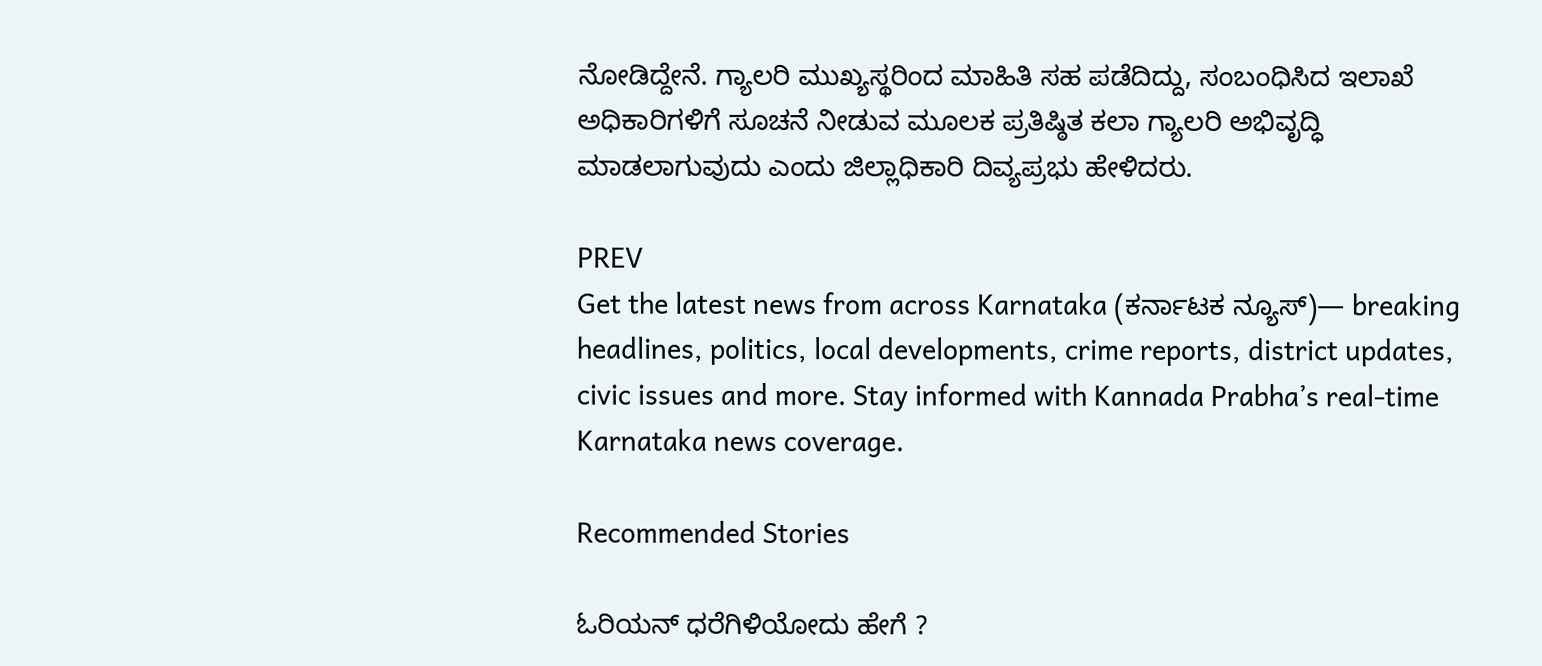ನೋಡಿದ್ದೇನೆ. ಗ್ಯಾಲರಿ ಮುಖ್ಯಸ್ಥರಿಂದ ಮಾಹಿತಿ ಸಹ ಪಡೆದಿದ್ದು, ಸಂಬಂಧಿಸಿದ ಇಲಾಖೆ ಅಧಿಕಾರಿಗಳಿಗೆ ಸೂಚನೆ ನೀಡುವ ಮೂಲಕ ಪ್ರತಿಷ್ಠಿತ ಕಲಾ ಗ್ಯಾಲರಿ ಅಭಿವೃದ್ಧಿ ಮಾಡಲಾಗುವುದು ಎಂದು ಜಿಲ್ಲಾಧಿಕಾರಿ ದಿವ್ಯಪ್ರಭು ಹೇಳಿದರು.

PREV
Get the latest news from across Karnataka (ಕರ್ನಾಟಕ ನ್ಯೂಸ್)— breaking headlines, politics, local developments, crime reports, district updates, civic issues and more. Stay informed with Kannada Prabha’s real‑time Karnataka news coverage.

Recommended Stories

ಓರಿಯನ್‌ ಧರೆಗಿಳಿಯೋದು ಹೇಗೆ ?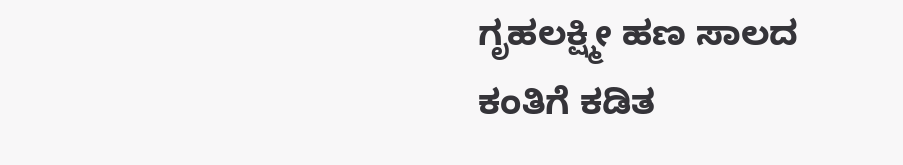ಗೃಹಲಕ್ಷ್ಮೀ ಹಣ ಸಾಲದ ಕಂತಿಗೆ ಕಡಿತ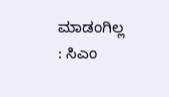ಮಾಡಂಗಿಲ್ಲ : ಸಿಎಂ